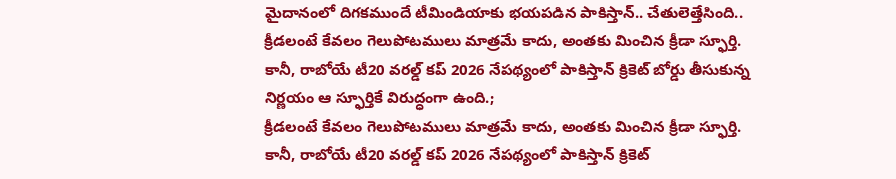మైదానంలో దిగకముందే టీమిండియాకు భయపడిన పాకిస్తాన్.. చేతులెత్తేసింది..
క్రీడలంటే కేవలం గెలుపోటములు మాత్రమే కాదు, అంతకు మించిన క్రీడా స్ఫూర్తి. కానీ, రాబోయే టీ20 వరల్డ్ కప్ 2026 నేపథ్యంలో పాకిస్తాన్ క్రికెట్ బోర్డు తీసుకున్న నిర్ణయం ఆ స్ఫూర్తికే విరుద్ధంగా ఉంది.;
క్రీడలంటే కేవలం గెలుపోటములు మాత్రమే కాదు, అంతకు మించిన క్రీడా స్ఫూర్తి. కానీ, రాబోయే టీ20 వరల్డ్ కప్ 2026 నేపథ్యంలో పాకిస్తాన్ క్రికెట్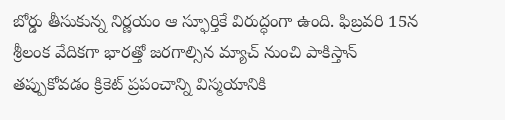బోర్డు తీసుకున్న నిర్ణయం ఆ స్ఫూర్తికే విరుద్ధంగా ఉంది. ఫిబ్రవరి 15న శ్రీలంక వేదికగా భారత్తో జరగాల్సిన మ్యాచ్ నుంచి పాకిస్తాన్ తప్పుకోవడం క్రికెట్ ప్రపంచాన్ని విస్మయానికి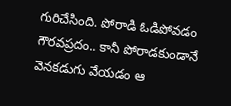గురిచేసింది. పోరాడి ఓడిపోవడం గౌరవప్రదం.. కానీ పోరాడకుండానే వెనకడుగు వేయడం ఆ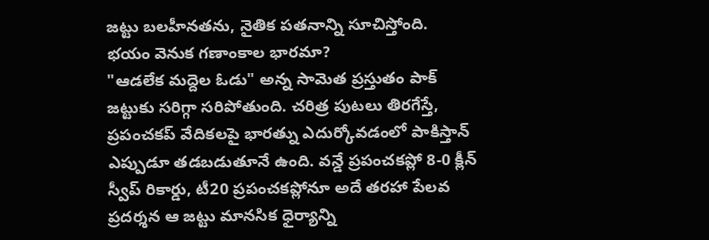జట్టు బలహీనతను, నైతిక పతనాన్ని సూచిస్తోంది.
భయం వెనుక గణాంకాల భారమా?
"ఆడలేక మద్దెల ఓడు" అన్న సామెత ప్రస్తుతం పాక్ జట్టుకు సరిగ్గా సరిపోతుంది. చరిత్ర పుటలు తిరగేస్తే, ప్రపంచకప్ వేదికలపై భారత్ను ఎదుర్కోవడంలో పాకిస్తాన్ ఎప్పుడూ తడబడుతూనే ఉంది. వన్డే ప్రపంచకప్లో 8-0 క్లీన్ స్వీప్ రికార్డు, టీ20 ప్రపంచకప్లోనూ అదే తరహా పేలవ ప్రదర్శన ఆ జట్టు మానసిక ధైర్యాన్ని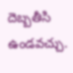దెబ్బతీసి ఉండవచ్చు.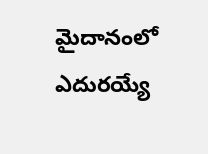మైదానంలో ఎదురయ్యే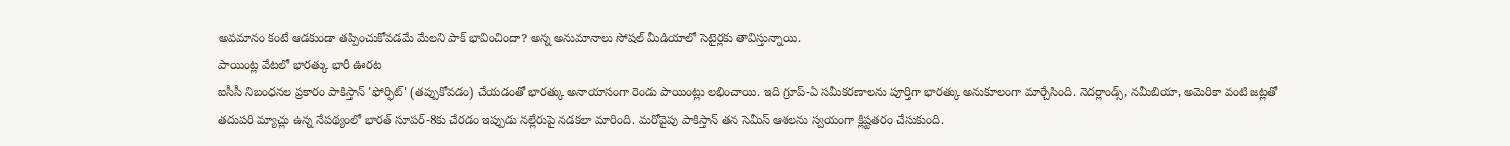అవమానం కంటే ఆడకుండా తప్పించుకోవడమే మేలని పాక్ భావించిందా? అన్న అనుమానాలు సోషల్ మీడియాలో సెటైర్లకు తావిస్తున్నాయి.
పాయింట్ల వేటలో భారత్కు భారీ ఊరట
ఐసీసీ నిబంధనల ప్రకారం పాకిస్తాన్ 'ఫోర్ఫిట్' (తప్పుకోవడం) చేయడంతో భారత్కు అనాయాసంగా రెండు పాయింట్లు లభించాయి. ఇది గ్రూప్-ఏ సమీకరణాలను పూర్తిగా భారత్కు అనుకూలంగా మార్చేసింది. నెదర్లాండ్స్, నమీబియా, అమెరికా వంటి జట్లతో తదుపరి మ్యాచ్లు ఉన్న నేపథ్యంలో భారత్ సూపర్-8కు చేరడం ఇప్పుడు నల్లేరుపై నడకలా మారింది. మరోవైపు పాకిస్తాన్ తన సెమీస్ ఆశలను స్వయంగా క్లిష్టతరం చేసుకుంది.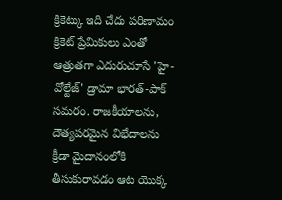క్రికెట్కు ఇది చేదు పరిణామం
క్రికెట్ ప్రేమికులు ఎంతో ఆత్రుతగా ఎదురుచూసే 'హై-వోల్టేజ్' డ్రామా భారత్-పాక్ సమరం. రాజకీయాలను, దౌత్యపరమైన విభేదాలను క్రీడా మైదానంలోకి తీసుకురావడం ఆట యొక్క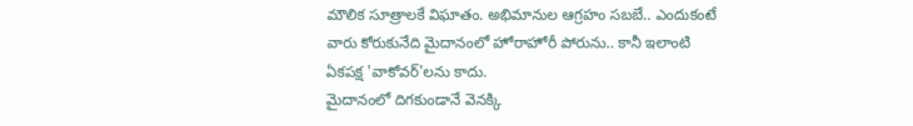మౌలిక సూత్రాలకే విఘాతం. అభిమానుల ఆగ్రహం సబబే.. ఎందుకంటే వారు కోరుకునేది మైదానంలో హోరాహోరీ పోరును.. కానీ ఇలాంటి ఏకపక్ష 'వాకోవర్'లను కాదు.
మైదానంలో దిగకుండానే వెనక్కి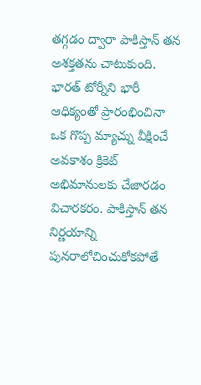తగ్గడం ద్వారా పాకిస్తాన్ తన అశక్తతను చాటుకుంది. భారత్ టోర్నీని భారీ ఆధిక్యంతో ప్రారంభించినా ఒక గొప్ప మ్యాచ్ను వీక్షించే అవకాశం క్రికెట్ అభిమానులకు చేజారడం విచారకరం. పాకిస్తాన్ తన నిర్ణయాన్ని పునరాలోచించుకోకపోతే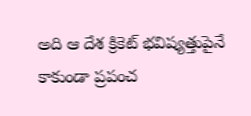అది ఆ దేశ క్రికెట్ భవిష్యత్తుపైనే కాకుండా ప్రపంచ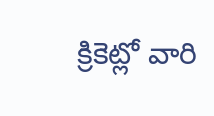క్రికెట్లో వారి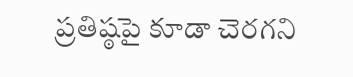ప్రతిష్ఠపై కూడా చెరగని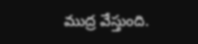ముద్ర వేస్తుంది.